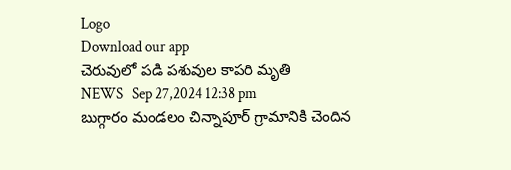Logo
Download our app
చెరువులో పడి పశువుల కాపరి మృతి
NEWS   Sep 27,2024 12:38 pm
బుగ్గారం మండలం చిన్నాపూర్ గ్రామానికి చెందిన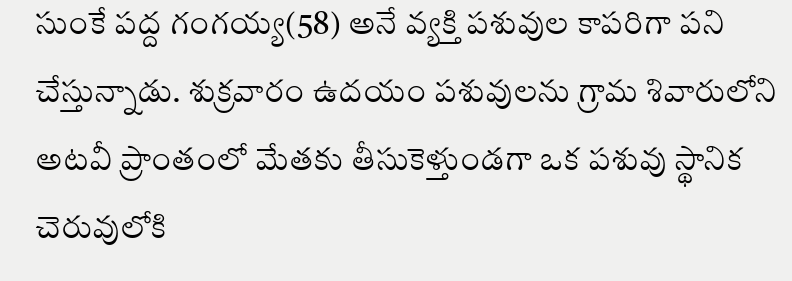సుంకే పద్ద గంగయ్య(58) అనే వ్యక్తి పశువుల కాపరిగా పని చేస్తున్నాడు. శుక్రవారం ఉదయం పశువులను గ్రామ శివారులోని అటవీ ప్రాంతంలో మేతకు తీసుకెళ్తుండగా ఒక పశువు స్థానిక చెరువులోకి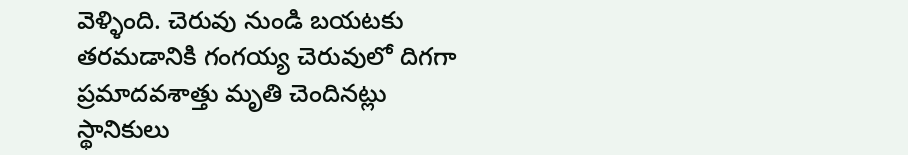వెళ్ళింది. చెరువు నుండి బయటకు తరమడానికి గంగయ్య చెరువులో దిగగా ప్రమాదవశాత్తు మృతి చెందినట్లు స్థానికులు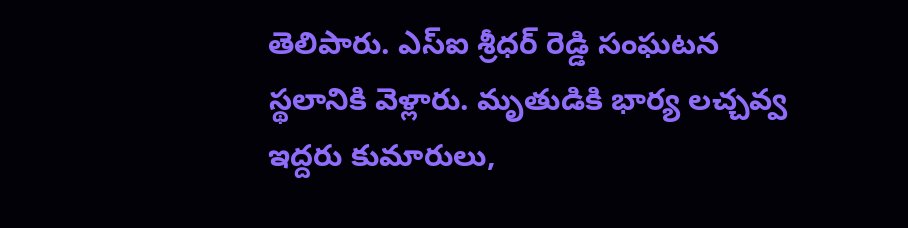తెలిపారు. ఎస్ఐ శ్రీధర్ రెడ్డి సంఘటన స్థలానికి వెళ్లారు. మృతుడికి భార్య లచ్చవ్వ ఇద్దరు కుమారులు,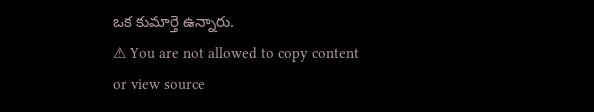ఒక కుమార్తె ఉన్నారు.
⚠ You are not allowed to copy content or view source